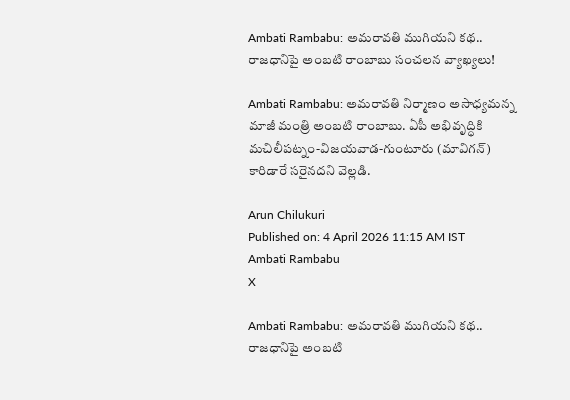Ambati Rambabu: అమరావతి ముగియని కథ.. రాజధానిపై అంబటి రాంబాబు సంచలన వ్యాఖ్యలు!

Ambati Rambabu: అమరావతి నిర్మాణం అసాధ్యమన్న మాజీ మంత్రి అంబటి రాంబాబు. ఏపీ అభివృద్ధికి మచిలీపట్నం-విజయవాడ-గుంటూరు (మావిగన్) కారిడారే సరైనదని వెల్లడి.

Arun Chilukuri
Published on: 4 April 2026 11:15 AM IST
Ambati Rambabu
X

Ambati Rambabu: అమరావతి ముగియని కథ.. రాజధానిపై అంబటి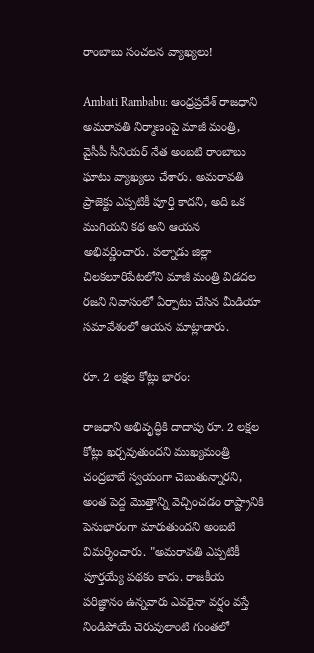రాంబాబు సంచలన వ్యాఖ్యలు!

Ambati Rambabu: ఆంధ్రప్రదేశ్ రాజధాని అమరావతి నిర్మాణంపై మాజీ మంత్రి, వైసీపీ సీనియర్ నేత అంబటి రాంబాబు ఘాటు వ్యాఖ్యలు చేశారు. అమరావతి ప్రాజెక్టు ఎప్పటికీ పూర్తి కాదని, అది ఒక ముగియని కథ అని ఆయన అభివర్ణించారు. పల్నాడు జిల్లా చిలకలూరిపేటలోని మాజీ మంత్రి విడదల రజని నివాసంలో ఏర్పాటు చేసిన మీడియా సమావేశంలో ఆయన మాట్లాడారు.

రూ. 2 లక్షల కోట్లు భారం:

రాజధాని అభివృద్ధికి దాదాపు రూ. 2 లక్షల కోట్లు ఖర్చవుతుందని ముఖ్యమంత్రి చంద్రబాబే స్వయంగా చెబుతున్నారని, అంత పెద్ద మొత్తాన్ని వెచ్చించడం రాష్ట్రానికి పెనుభారంగా మారుతుందని అంబటి విమర్శించారు. "అమరావతి ఎప్పటికీ పూర్తయ్యే పథకం కాదు. రాజకీయ పరిజ్ఞానం ఉన్నవారు ఎవరైనా వర్షం వస్తే నిండిపోయే చెరువులాంటి గుంతలో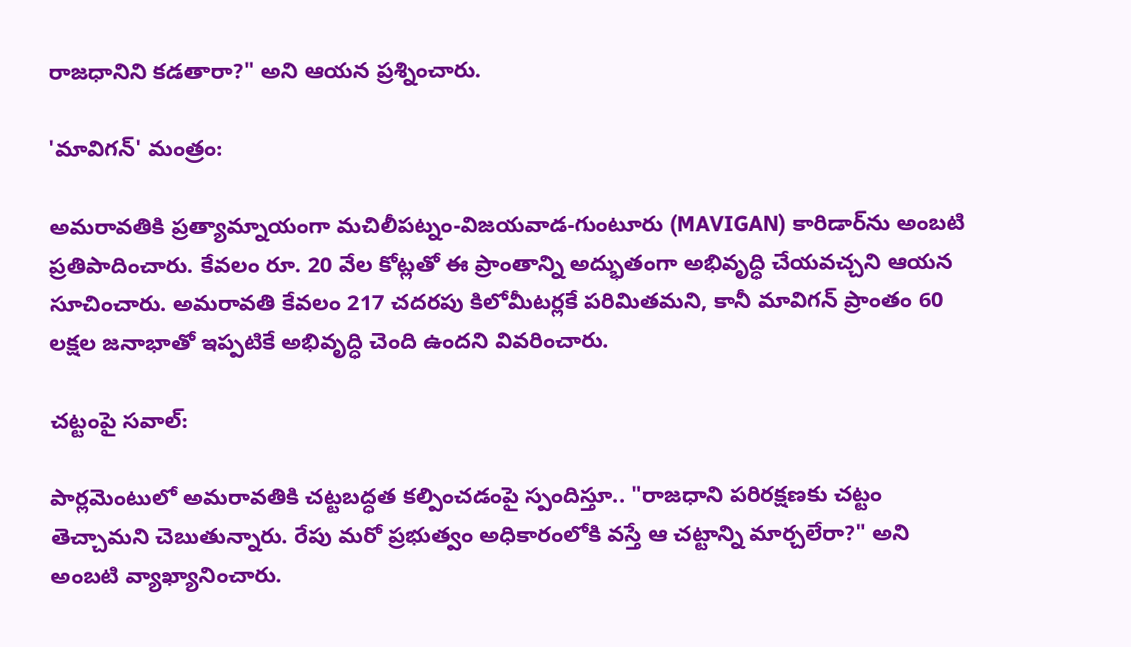రాజధానిని కడతారా?" అని ఆయన ప్రశ్నించారు.

'మావిగన్' మంత్రం:

అమరావతికి ప్రత్యామ్నాయంగా మచిలీపట్నం-విజయవాడ-గుంటూరు (MAVIGAN) కారిడార్‌ను అంబటి ప్రతిపాదించారు. కేవలం రూ. 20 వేల కోట్లతో ఈ ప్రాంతాన్ని అద్భుతంగా అభివృద్ధి చేయవచ్చని ఆయన సూచించారు. అమరావతి కేవలం 217 చదరపు కిలోమీటర్లకే పరిమితమని, కానీ మావిగన్ ప్రాంతం 60 లక్షల జనాభాతో ఇప్పటికే అభివృద్ధి చెంది ఉందని వివరించారు.

చట్టంపై సవాల్:

పార్లమెంటులో అమరావతికి చట్టబద్ధత కల్పించడంపై స్పందిస్తూ.. "రాజధాని పరిరక్షణకు చట్టం తెచ్చామని చెబుతున్నారు. రేపు మరో ప్రభుత్వం అధికారంలోకి వస్తే ఆ చట్టాన్ని మార్చలేరా?" అని అంబటి వ్యాఖ్యానించారు.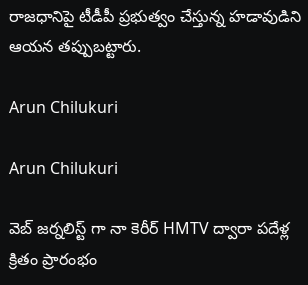రాజధానిపై టీడీపీ ప్రభుత్వం చేస్తున్న హడావుడిని ఆయన తప్పుబట్టారు.

Arun Chilukuri

Arun Chilukuri

వెబ్ జర్నలిస్ట్ గా నా కెరీర్ HMTV ద్వారా పదేళ్ల క్రితం ప్రారంభం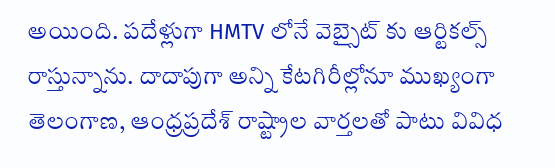అయింది. పదేళ్లుగా HMTV లోనే వెబ్సైట్ కు ఆర్టికల్స్ రాస్తున్నాను. దాదాపుగా అన్ని కేటగిరీల్లోనూ ముఖ్యంగా తెలంగాణ, ఆంధ్రప్రదేశ్ రాష్ట్రాల వార్తలతో పాటు వివిధ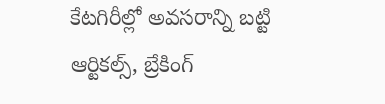కేటగిరీల్లో అవసరాన్ని బట్టి ఆర్టికల్స్, బ్రేకింగ్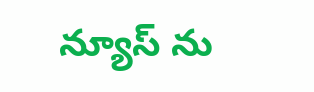న్యూస్ ను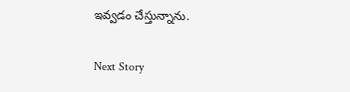ఇవ్వడం చేస్తున్నాను.

Next Story